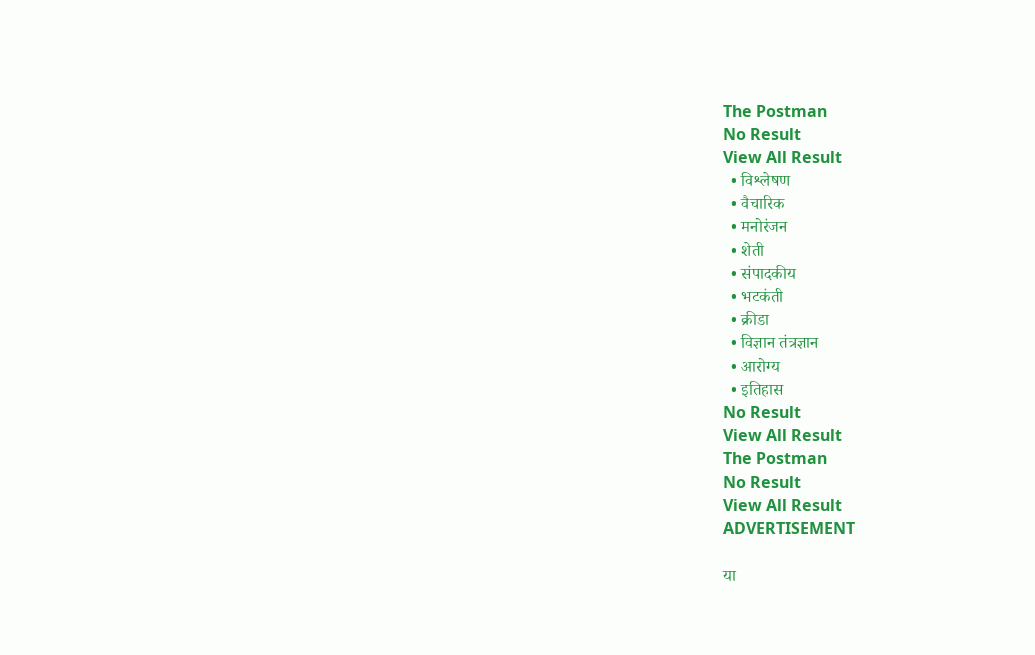The Postman
No Result
View All Result
  • विश्लेषण
  • वैचारिक
  • मनोरंजन
  • शेती
  • संपादकीय
  • भटकंती
  • क्रीडा
  • विज्ञान तंत्रज्ञान
  • आरोग्य
  • इतिहास
No Result
View All Result
The Postman
No Result
View All Result
ADVERTISEMENT

या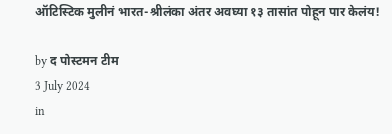ऑटिस्टिक मुलीनं भारत-श्रीलंका अंतर अवघ्या १३ तासांत पोहून पार केलंय!

by द पोस्टमन टीम
3 July 2024
in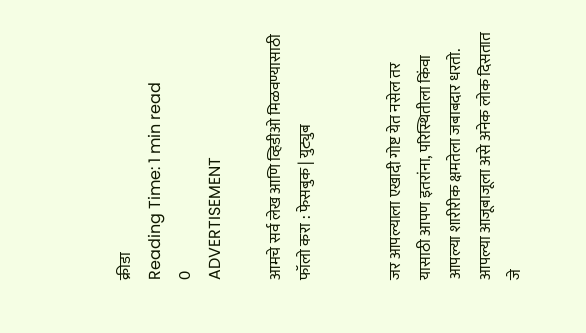क्रीडा
Reading Time: 1 min read
0
ADVERTISEMENT

आमचे सर्व लेख आणि व्हिडीओ मिळवण्यासाठी फॉलो करा : फेसबुक | युट्युब


जर आपल्याला एखादी गोष्ट येत नसेल तर यासाठी आपण इतरांना, परिस्थितीला किंवा आपल्या शारीरीक क्षमतेला जबाबदार धरतो. आपल्या आजूबाजूला असे अनेक लोक दिसतात जे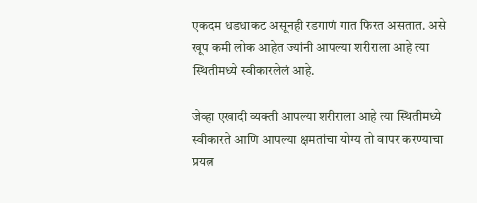एकदम धडधाकट असूनही रडगाणं गात फिरत असतात. असे खूप कमी लोक आहेत ज्यांनी आपल्या शरीराला आहे त्या स्थितीमध्ये स्वीकारलेलं आहे.

जेव्हा एखादी व्यक्ती आपल्या शरीराला आहे त्या स्थितीमध्ये स्वीकारते आणि आपल्या क्षमतांचा योग्य तो वापर करण्याचा प्रयत्न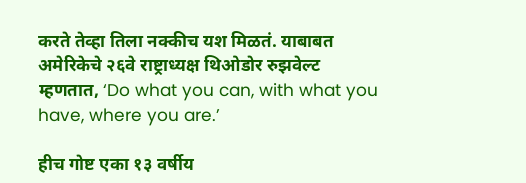करते तेव्हा तिला नक्कीच यश मिळतं. याबाबत अमेरिकेचे २६वे राष्ट्राध्यक्ष थिओडोर रुझवेल्ट म्हणतात, ‘Do what you can, with what you have, where you are.’

हीच गोष्ट एका १३ वर्षीय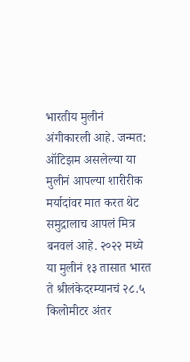भारतीय मुलीनं अंगीकारली आहे. जन्मत: ऑटिझम असलेल्या या मुलीनं आपल्या शारीरीक मर्यादांवर मात करत थेट समुद्रालाच आपलं मित्र बनवलं आहे. २०२२ मध्ये या मुलीनं १३ तासात भारत ते श्रीलंकेदरम्यानचं २८.५ किलोमीटर अंतर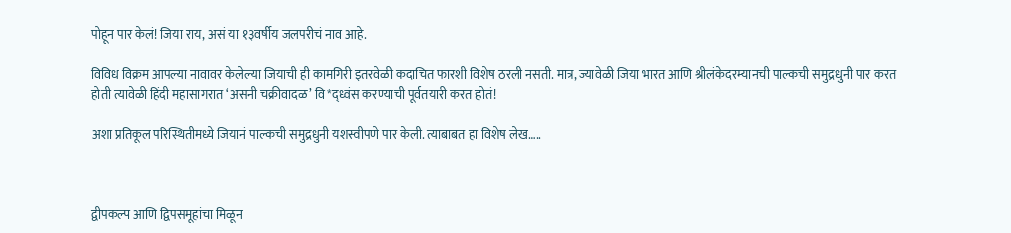पोहून पार केलं! जिया राय, असं या १३वर्षीय जलपरीचं नाव आहे.

विविध विक्रम आपल्या नावावर केलेल्या जियाची ही कामगिरी इतरवेळी कदाचित फारशी विशेष ठरली नसती. मात्र, ज्यावेळी जिया भारत आणि श्रीलंकेदरम्यानची पाल्कची समुद्रधुनी पार करत होती त्यावेळी हिंदी महासागरात ‘असनी चक्रीवादळ’ वि*द्ध्वंस करण्याची पूर्वतयारी करत होतं!

अशा प्रतिकूल परिस्थितीमध्ये जियानं पाल्कची समुद्रधुनी यशस्वीपणे पार केली. त्याबाबत हा विशेष लेख…..



द्वीपकल्प आणि द्विपसमूहांचा मिळून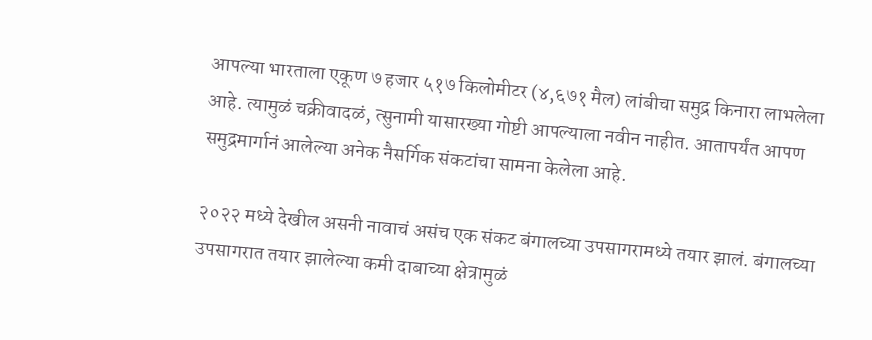आपल्या भारताला एकूण ७ हजार ५१७ किलोमीटर (४,६७१ मैल) लांबीचा समुद्र किनारा लाभलेला आहे. त्यामुळं चक्रीवादळं, त्सुनामी यासारख्या गोष्टी आपल्याला नवीन नाहीत. आतापर्यंत आपण समुद्रमार्गानं आलेल्या अनेक नैसर्गिक संकटांचा सामना केलेला आहे.

२०२२ मध्ये देखील असनी नावाचं असंच एक संकट बंगालच्या उपसागरामध्ये तयार झालं. बंगालच्या उपसागरात तयार झालेल्या कमी दाबाच्या क्षेत्रामुळं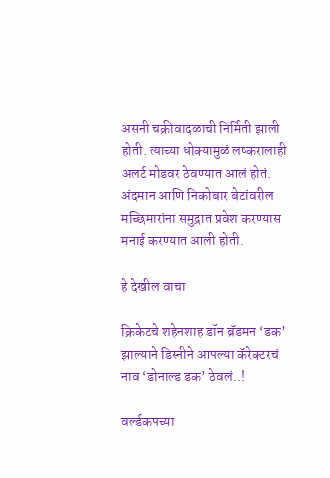असनी चक्रीवादळाची निर्मिती झाली होती. त्याच्या धोक्यामुळं लष्करालाही अलर्ट मोडवर ठेवण्यात आलं होतं. अंदमान आणि निकोबार बेटांवरील मच्छिमारांना समुद्रात प्रवेश करण्यास मनाई करण्यात आली होती.

हे देखील वाचा

क्रिकेटचे शहेनशाह डॉन ब्रॅडमन ‘डक’ झाल्याने डिस्नीने आपल्या कॅरेक्टरचं नाव ‘डोनाल्ड डक’ ठेवलं..!

वर्ल्डकपच्या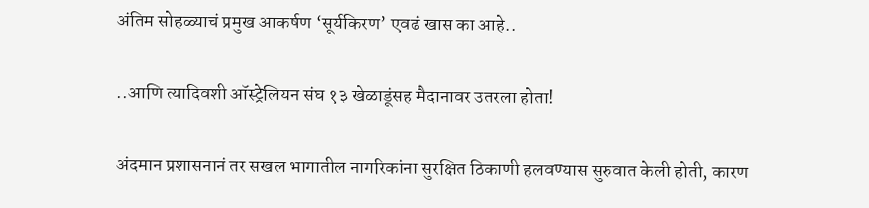अंतिम सोहळ्याचं प्रमुख आकर्षण ‘सूर्यकिरण’ एवढं खास का आहे..

..आणि त्यादिवशी ऑस्ट्रेलियन संघ १३ खेळाडूंसह मैदानावर उतरला होता!

अंदमान प्रशासनानं तर सखल भागातील नागरिकांना सुरक्षित ठिकाणी हलवण्यास सुरुवात केली होती, कारण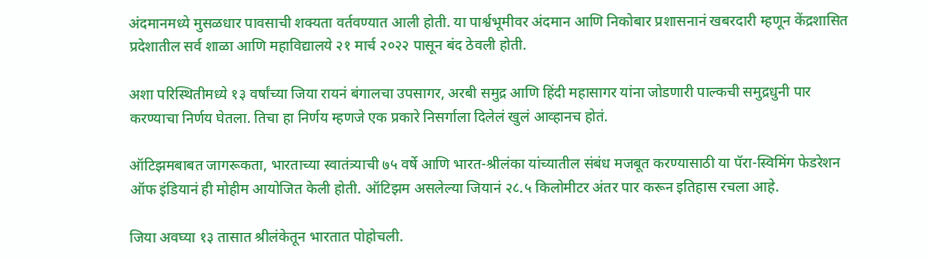अंदमानमध्ये मुसळधार पावसाची शक्यता वर्तवण्यात आली होती. या पार्श्वभूमीवर अंदमान आणि निकोबार प्रशासनानं खबरदारी म्हणून केंद्रशासित प्रदेशातील सर्व शाळा आणि महाविद्यालये २१ मार्च २०२२ पासून बंद ठेवली होती.

अशा परिस्थितीमध्ये १३ वर्षांच्या जिया रायनं बंगालचा उपसागर, अरबी समुद्र आणि हिंदी महासागर यांना जोडणारी पाल्कची समुद्रधुनी पार करण्याचा निर्णय घेतला. तिचा हा निर्णय म्हणजे एक प्रकारे निसर्गाला दिलेलं खुलं आव्हानच होतं.

ऑटिझमबाबत जागरूकता, भारताच्या स्वातंत्र्याची ७५ वर्षे आणि भारत-श्रीलंका यांच्यातील संबंध मजबूत करण्यासाठी या पॅरा-स्विमिंग फेडरेशन ऑफ इंडियानं ही मोहीम आयोजित केली होती. ऑटिझम असलेल्या जियानं २८.५ किलोमीटर अंतर पार करून इतिहास रचला आहे.

जिया अवघ्या १३ तासात श्रीलंकेतून भारतात पोहोचली.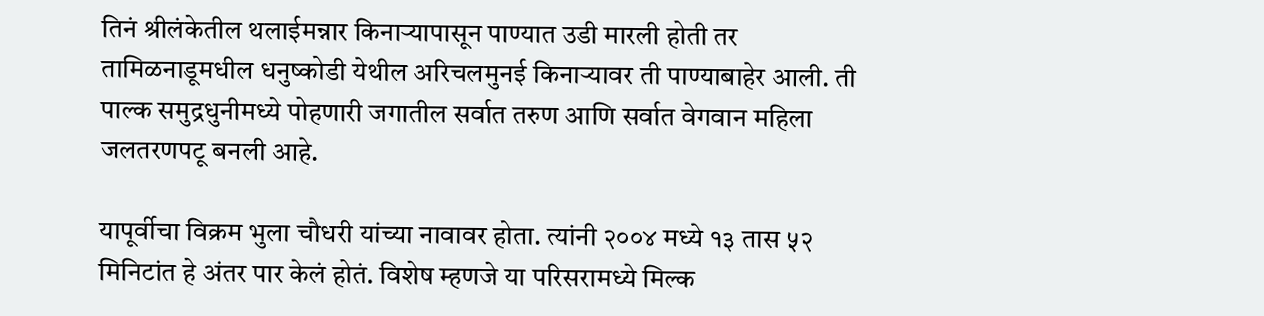तिनं श्रीलंकेतील थलाईमन्नार किनाऱ्यापासून पाण्यात उडी मारली होती तर तामिळनाडूमधील धनुष्कोडी येथील अरिचलमुनई किनाऱ्यावर ती पाण्याबाहेर आली. ती पाल्क समुद्रधुनीमध्ये पोहणारी जगातील सर्वात तरुण आणि सर्वात वेगवान महिला जलतरणपटू बनली आहे.

यापूर्वीचा विक्रम भुला चौधरी यांच्या नावावर होता. त्यांनी २००४ मध्ये १३ तास ५२ मिनिटांत हे अंतर पार केलं होतं. विशेष म्हणजे या परिसरामध्ये मिल्क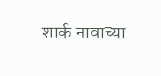शार्क नावाच्या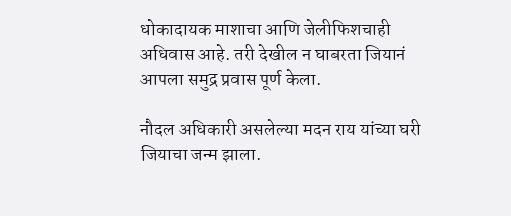धोकादायक माशाचा आणि जेलीफिशचाही अधिवास आहे. तरी देखील न घाबरता जियानं आपला समुद्र प्रवास पूर्ण केला.

नौदल अधिकारी असलेल्या मदन राय यांच्या घरी जियाचा जन्म झाला.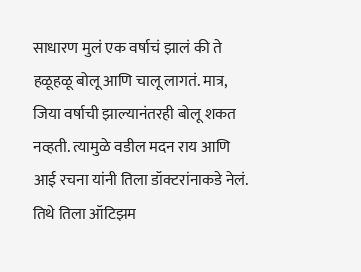साधारण मुलं एक वर्षाचं झालं की ते हळूहळू बोलू आणि चालू लागतं. मात्र, जिया वर्षाची झाल्यानंतरही बोलू शकत नव्हती. त्यामुळे वडील मदन राय आणि आई रचना यांनी तिला डॉक्टरांनाकडे नेलं. तिथे तिला ऑटिझम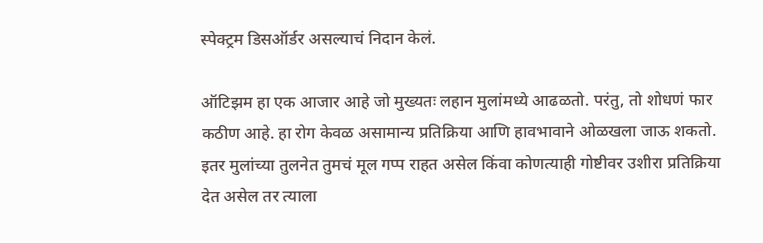स्पेक्ट्रम डिसऑर्डर असल्याचं निदान केलं.

ऑटिझम हा एक आजार आहे जो मुख्यतः लहान मुलांमध्ये आढळतो. परंतु, तो शोधणं फार कठीण आहे. हा रोग केवळ असामान्य प्रतिक्रिया आणि हावभावाने ओळखला जाऊ शकतो. इतर मुलांच्या तुलनेत तुमचं मूल गप्प राहत असेल किंवा कोणत्याही गोष्टीवर उशीरा प्रतिक्रिया देत असेल तर त्याला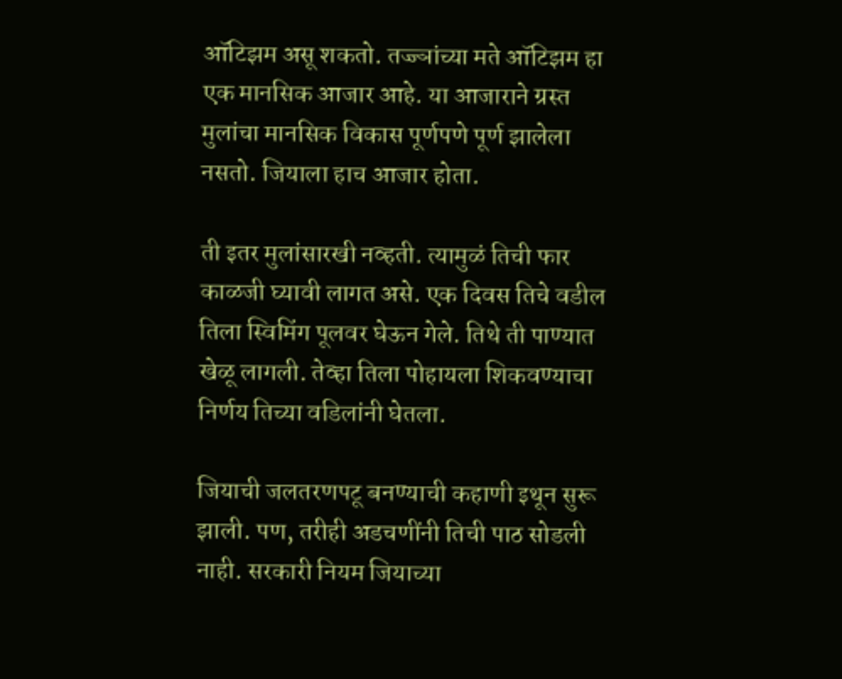ऑटिझम असू शकतो. तज्ज्ञांच्या मते ऑटिझम हा एक मानसिक आजार आहे. या आजाराने ग्रस्त मुलांचा मानसिक विकास पूर्णपणे पूर्ण झालेला नसतो. जियाला हाच आजार होता.

ती इतर मुलांसारखी नव्हती. त्यामुळं तिची फार काळजी घ्यावी लागत असे. एक दिवस तिचे वडील तिला स्विमिंग पूलवर घेऊन गेले. तिथे ती पाण्यात खेळू लागली. तेव्हा तिला पोहायला शिकवण्याचा निर्णय तिच्या वडिलांनी घेतला.

जियाची जलतरणपटू बनण्याची कहाणी इथून सुरू झाली. पण, तरीही अडचणींनी तिची पाठ सोडली नाही. सरकारी नियम जियाच्या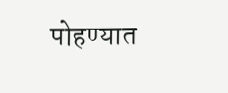पोहण्यात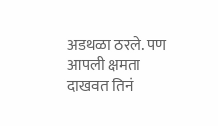अडथळा ठरले. पण आपली क्षमता दाखवत तिनं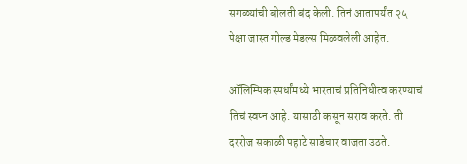सगळ्यांची बोलती बंद केली. तिनं आतापर्यंत २५ पेक्षा जास्त गोल्ड मेडल्स मिळवलेली आहेत.

ऑलिम्पिक स्पर्धांमध्ये भारताचं प्रतिनिधीत्व करण्याचं तिचं स्वप्न आहे. यासाठी कसून सराव करते. ती दररोज सकाळी पहाटे साडेचार वाजता उठते.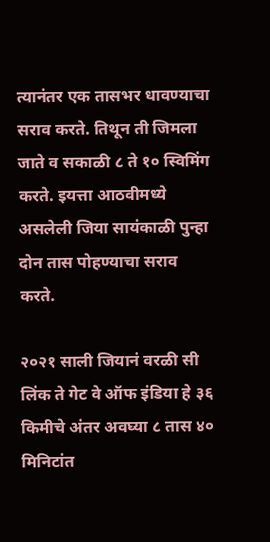त्यानंतर एक तासभर धावण्याचा सराव करते. तिथून ती जिमला जाते व सकाळी ८ ते १० स्विमिंग करते. इयत्ता आठवीमध्ये असलेली जिया सायंकाळी पुन्हा दोन तास पोहण्याचा सराव करते.

२०२१ साली जियानं वरळी सी लिंक ते गेट वे ऑफ इंडिया हे ३६ किमीचे अंतर अवघ्या ८ तास ४० मिनिटांत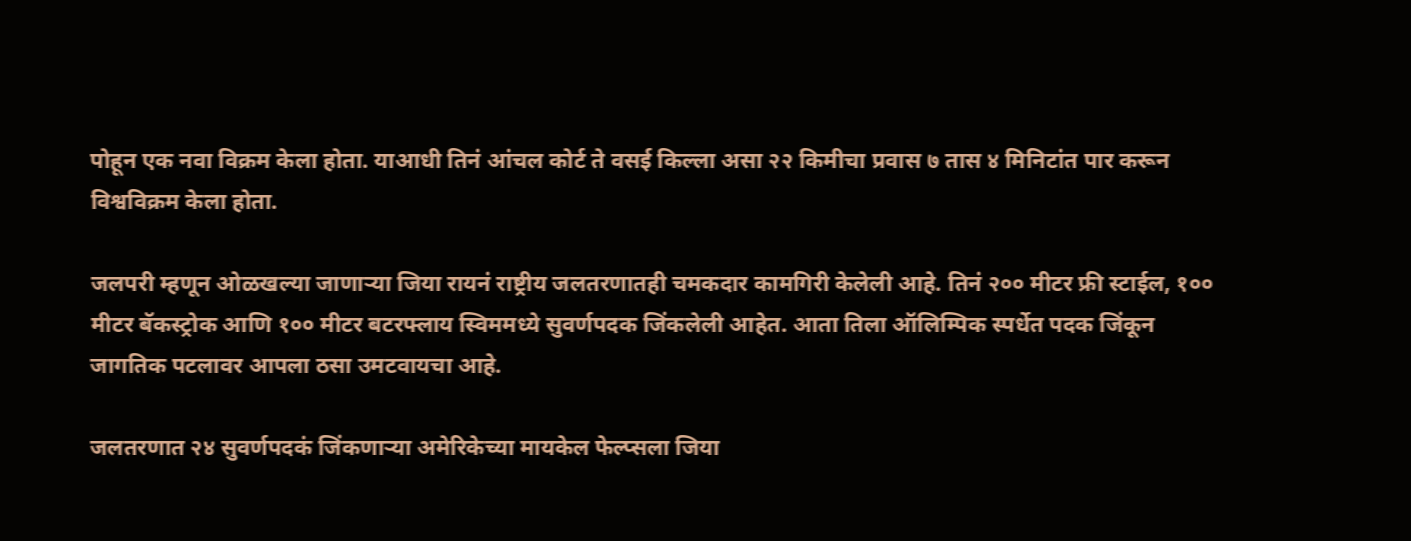पोहून एक नवा विक्रम केला होता. याआधी तिनं आंचल कोर्ट ते वसई किल्ला असा २२ किमीचा प्रवास ७ तास ४ मिनिटांत पार करून विश्वविक्रम केला होता.

जलपरी म्हणून ओळखल्या जाणाऱ्या जिया रायनं राष्ट्रीय जलतरणातही चमकदार कामगिरी केलेली आहे. तिनं २०० मीटर फ्री स्टाईल, १०० मीटर बॅकस्ट्रोक आणि १०० मीटर बटरफ्लाय स्विममध्ये सुवर्णपदक जिंकलेली आहेत. आता तिला ऑलिम्पिक स्पर्धेत पदक जिंकून जागतिक पटलावर आपला ठसा उमटवायचा आहे.

जलतरणात २४ सुवर्णपदकं जिंकणाऱ्या अमेरिकेच्या मायकेल फेल्प्सला जिया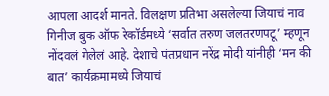आपला आदर्श मानते. विलक्षण प्रतिभा असलेल्या जियाचं नाव गिनीज बुक ऑफ रेकॉर्डमध्ये ‘सर्वात तरुण जलतरणपटू’ म्हणून नोंदवलं गेलेलं आहे. देशाचे पंतप्रधान नरेंद्र मोदी यांनीही ‘मन की बात’ कार्यक्रमामध्ये जियाचं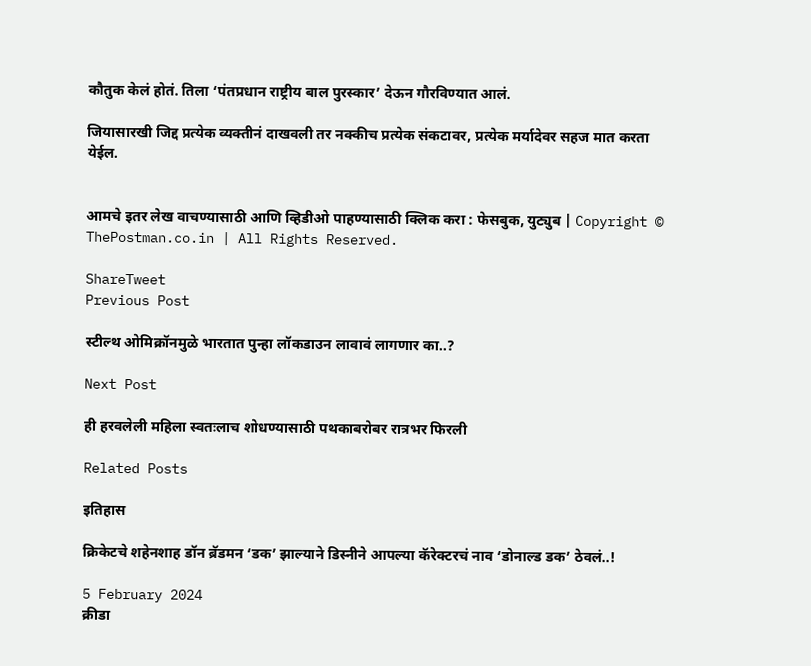कौतुक केलं होतं. तिला ‘पंतप्रधान राष्ट्रीय बाल पुरस्कार’ देऊन गौरविण्यात आलं.

जियासारखी जिद्द प्रत्येक व्यक्तीनं दाखवली तर नक्कीच प्रत्येक संकटावर, प्रत्येक मर्यादेवर सहज मात करता येईल.


आमचे इतर लेख वाचण्यासाठी आणि व्हिडीओ पाहण्यासाठी क्लिक करा : फेसबुक, युट्युब | Copyright © ThePostman.co.in | All Rights Reserved.

ShareTweet
Previous Post

स्टील्थ ओमिक्रॉनमुळे भारतात पुन्हा लॉकडाउन लावावं लागणार का..?

Next Post

ही हरवलेली महिला स्वतःलाच शोधण्यासाठी पथकाबरोबर रात्रभर फिरली

Related Posts

इतिहास

क्रिकेटचे शहेनशाह डॉन ब्रॅडमन ‘डक’ झाल्याने डिस्नीने आपल्या कॅरेक्टरचं नाव ‘डोनाल्ड डक’ ठेवलं..!

5 February 2024
क्रीडा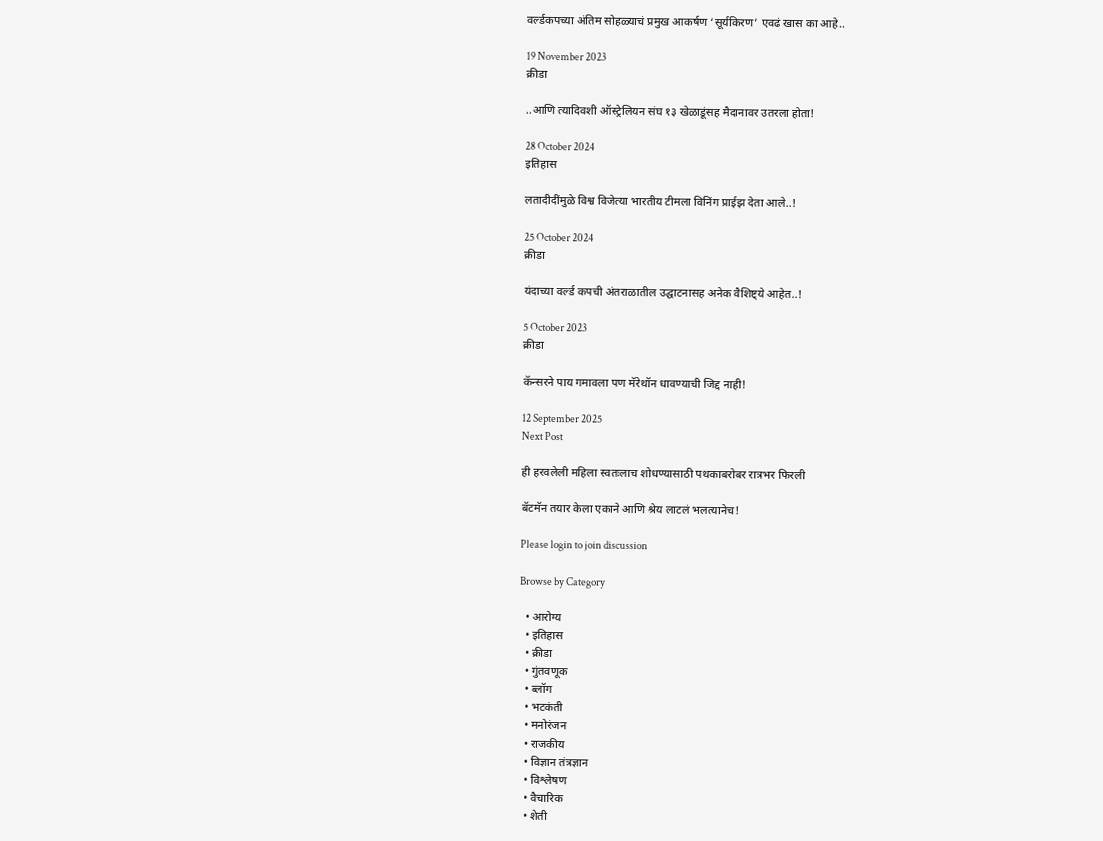वर्ल्डकपच्या अंतिम सोहळ्याचं प्रमुख आकर्षण ‘सूर्यकिरण’ एवढं खास का आहे..

19 November 2023
क्रीडा

..आणि त्यादिवशी ऑस्ट्रेलियन संघ १३ खेळाडूंसह मैदानावर उतरला होता!

28 October 2024
इतिहास

लतादीदींमुळे विश्व विजेत्या भारतीय टीमला विनिंग प्राईझ देता आले..!

25 October 2024
क्रीडा

यंदाच्या वर्ल्ड कपची अंतराळातील उद्घाटनासह अनेक वैशिष्ट्ये आहेत..!

5 October 2023
क्रीडा

कॅन्सरने पाय गमावला पण मॅरेथॉन धावण्याची जिद्द नाही!

12 September 2025
Next Post

ही हरवलेली महिला स्वतःलाच शोधण्यासाठी पथकाबरोबर रात्रभर फिरली

बॅटमॅन तयार केला एकाने आणि श्रेय लाटलं भलत्यानेच!

Please login to join discussion

Browse by Category

  • आरोग्य
  • इतिहास
  • क्रीडा
  • गुंतवणूक
  • ब्लॉग
  • भटकंती
  • मनोरंजन
  • राजकीय
  • विज्ञान तंत्रज्ञान
  • विश्लेषण
  • वैचारिक
  • शेती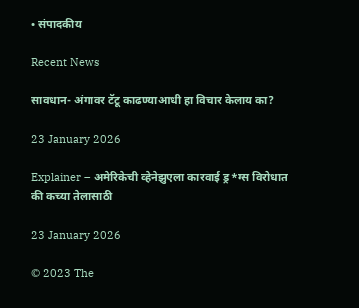• संपादकीय

Recent News

सावधान- अंगावर टॅटू काढण्याआधी हा विचार केलाय का?

23 January 2026

Explainer – अमेरिकेची व्हेनेझुएला कारवाई ड्र*ग्स विरोधात की कच्या तेलासाठी

23 January 2026

© 2023 The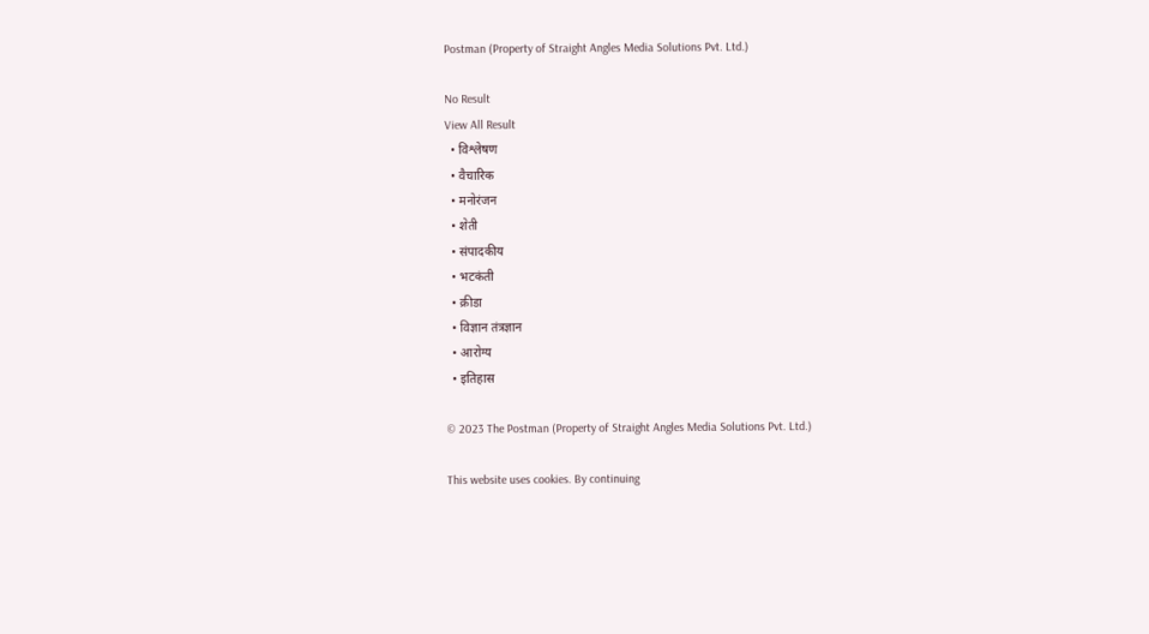Postman (Property of Straight Angles Media Solutions Pvt. Ltd.)

No Result
View All Result
  • विश्लेषण
  • वैचारिक
  • मनोरंजन
  • शेती
  • संपादकीय
  • भटकंती
  • क्रीडा
  • विज्ञान तंत्रज्ञान
  • आरोग्य
  • इतिहास

© 2023 The Postman (Property of Straight Angles Media Solutions Pvt. Ltd.)

This website uses cookies. By continuing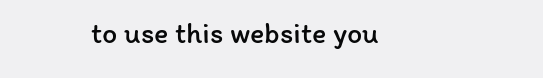to use this website you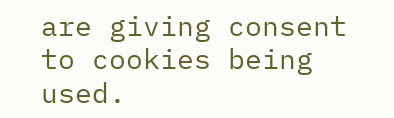are giving consent to cookies being used.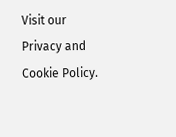Visit our Privacy and Cookie Policy.